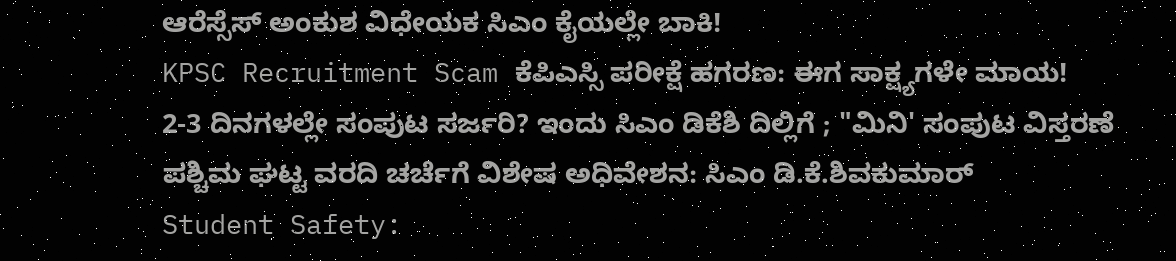ಆರೆಸ್ಸೆಸ್ ಅಂಕುಶ ವಿಧೇಯಕ ಸಿಎಂ ಕೈಯಲ್ಲೇ ಬಾಕಿ!
KPSC Recruitment Scam ಕೆಪಿಎಸ್ಸಿ ಪರೀಕ್ಷೆ ಹಗರಣ: ಈಗ ಸಾಕ್ಷ್ಯಗಳೇ ಮಾಯ!
2-3 ದಿನಗಳಲ್ಲೇ ಸಂಪುಟ ಸರ್ಜರಿ? ಇಂದು ಸಿಎಂ ಡಿಕೆಶಿ ದಿಲ್ಲಿಗೆ ; "ಮಿನಿ' ಸಂಪುಟ ವಿಸ್ತರಣೆ
ಪಶ್ಚಿಮ ಘಟ್ಟ ವರದಿ ಚರ್ಚೆಗೆ ವಿಶೇಷ ಅಧಿವೇಶನ: ಸಿಎಂ ಡಿ.ಕೆ.ಶಿವಕುಮಾರ್
Student Safety: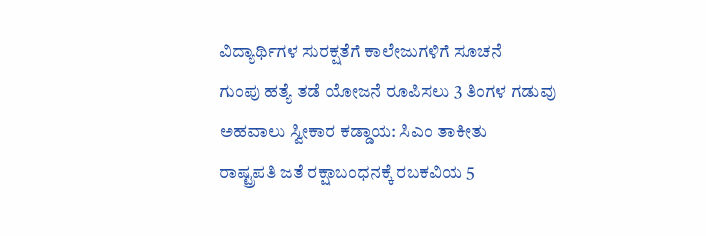ವಿದ್ಯಾರ್ಥಿಗಳ ಸುರಕ್ಷತೆಗೆ ಕಾಲೇಜುಗಳಿಗೆ ಸೂಚನೆ
ಗುಂಪು ಹತ್ಯೆ ತಡೆ ಯೋಜನೆ ರೂಪಿಸಲು 3 ತಿಂಗಳ ಗಡುವು
ಅಹವಾಲು ಸ್ವೀಕಾರ ಕಡ್ಡಾಯ: ಸಿಎಂ ತಾಕೀತು
ರಾಷ್ಟ್ರಪತಿ ಜತೆ ರಕ್ಷಾಬಂಧನಕ್ಕೆ ರಬಕವಿಯ 5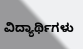ವಿದ್ಯಾರ್ಥಿಗಳು